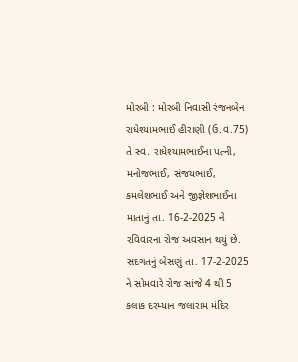મોરબી : મોરબી નિવાસી રંજનબેન રાધેશ્યામભાઈ હીરાણી (ઉ.વ.75) તે સ્વ. રાધેશ્યામભાઈના પત્ની, મનોજભાઈ, સંજયભાઈ, કમલેશભાઈ અને જીજ્ઞેશભાઈના માતાનું તા. 16-2-2025 ને રવિવારના રોજ અવસાન થયું છે. સદગતનું બેસણું તા. 17-2-2025 ને સોમવારે રોજ સાંજે 4 થી 5 કલાક દરમ્યાન જલારામ મંદિર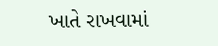ખાતે રાખવામાં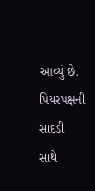આવ્યું છે. પિયરપક્ષની સાદડી સાથે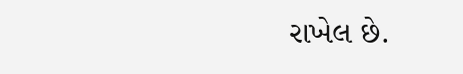રાખેલ છે.